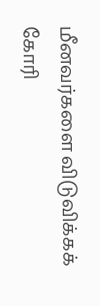மீனவர்களை விடுவிக்கக் கோரி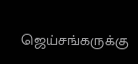ஜெய்சங்கருக்கு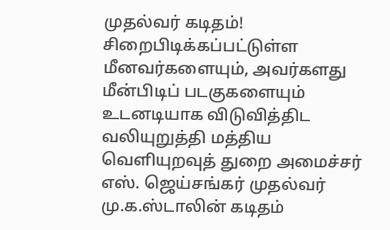முதல்வர் கடிதம்!
சிறைபிடிக்கப்பட்டுள்ள மீனவர்களையும், அவர்களது மீன்பிடிப் படகுகளையும் உடனடியாக விடுவித்திட வலியுறுத்தி மத்திய வெளியுறவுத் துறை அமைச்சர் எஸ். ஜெய்சங்கர் முதல்வர் மு.க.ஸ்டாலின் கடிதம்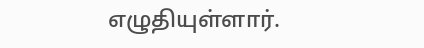எழுதியுள்ளார்.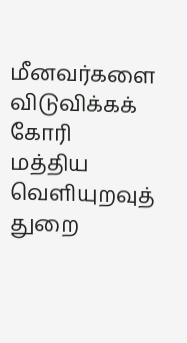மீனவர்களை விடுவிக்கக் கோரி மத்திய வெளியுறவுத் துறை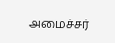அமைச்சர்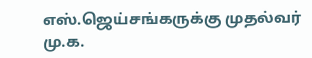எஸ்.ஜெய்சங்கருக்கு முதல்வர் மு.க.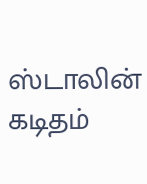ஸ்டாலின் கடிதம்